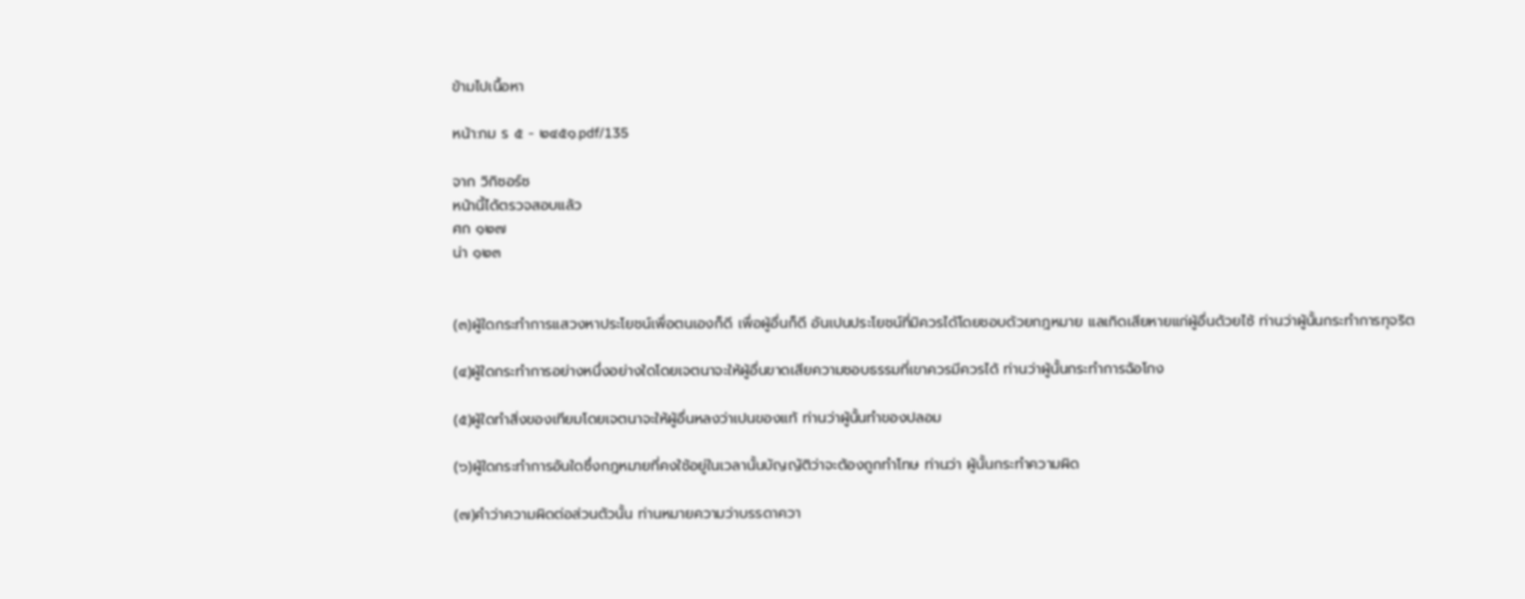ข้ามไปเนื้อหา

หน้า:กม ร ๕ - ๒๔๕๑.pdf/135

จาก วิกิซอร์ซ
หน้านี้ได้ตรวจสอบแล้ว
ศก ๑๒๗
น่า ๑๒๓


(๓)ผู้ใดกระทำการแสวงหาประโยชน์เพื่อตนเองก็ดี เพื่อผู้อื่นก็ดี อันเปนประโยชน์ที่มิควรได้โดยชอบด้วยกฎหมาย แลเกิดเสียหายแก่ผู้อื่นด้วยไซ้ ท่านว่าผู้นั้นกระทำการทุจริต

(๔)ผู้ใดกระทำการอย่างหนึ่งอย่างใดโดยเจตนาจะให้ผู้อื่นขาดเสียความชอบธรรมที่เขาควรมีควรได้ ท่านว่าผู้นั้นกระทำการฉ้อโกง

(๕)ผู้ใดทำสิ่งของเทียมโดยเจตนาจะให้ผู้อื่นหลงว่าเปนของแท้ ท่านว่าผู้นั้นทำของปลอม

(๖)ผู้ใดกระทำการอันใดซึ่งกฎหมายที่คงใช้อยู่ในเวลานั้นบัญญัติว่าจะต้องถูกทำโทษ ท่านว่า ผู้นั้นกระทำความผิด

(๗)คำว่าความผิดต่อส่วนตัวนั้น ท่านหมายความว่าบรรดาควา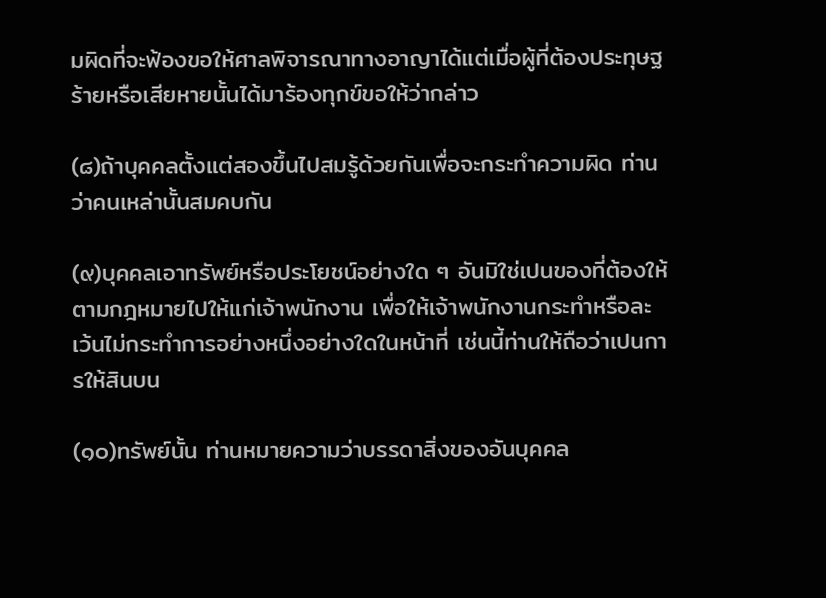มผิดที่จะฟ้องขอให้ศาลพิจารณาทางอาญาได้แต่เมื่อผู้ที่ต้องประทุษฐร้ายหรือเสียหายนั้นได้มาร้องทุกข์ขอให้ว่ากล่าว

(๘)ถ้าบุคคลตั้งแต่สองขึ้นไปสมรู้ด้วยกันเพื่อจะกระทำความผิด ท่านว่าคนเหล่านั้นสมคบกัน

(๙)บุคคลเอาทรัพย์หรือประโยชน์อย่างใด ๆ อันมิใช่เปนของที่ต้องให้ตามกฎหมายไปให้แก่เจ้าพนักงาน เพื่อให้เจ้าพนักงานกระทำหรือละเว้นไม่กระทำการอย่างหนึ่งอย่างใดในหน้าที่ เช่นนี้ท่านให้ถือว่าเปนการให้สินบน

(๑๐)ทรัพย์นั้น ท่านหมายความว่าบรรดาสิ่งของอันบุคคล